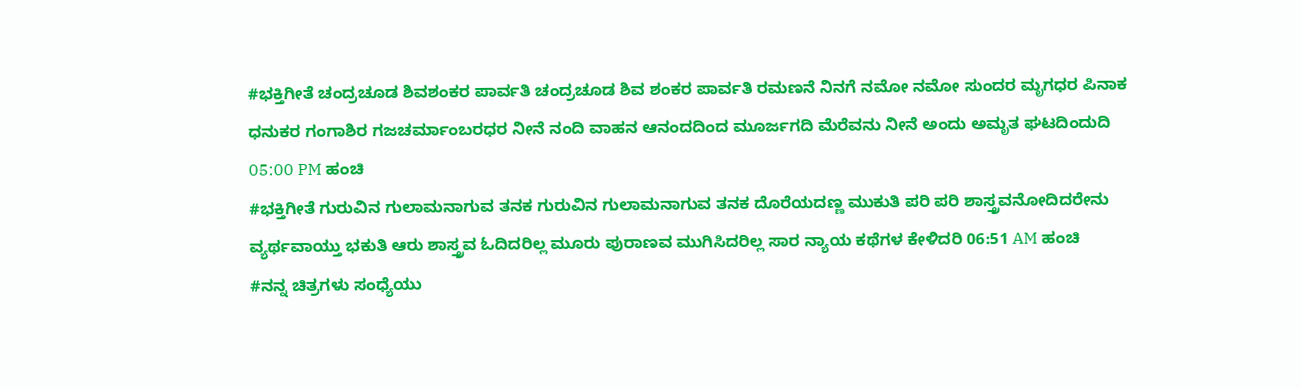#ಭಕ್ತಿಗೀತೆ ಚಂದ್ರಚೂಡ ಶಿವಶಂಕರ ಪಾರ್ವತಿ ಚಂದ್ರಚೂಡ ಶಿವ ಶಂಕರ ಪಾರ್ವತಿ ರಮಣನೆ ನಿನಗೆ ನಮೋ ನಮೋ ಸುಂದರ ಮೃಗಧರ ಪಿನಾಕ ಧನುಕರ ಗಂಗಾಶಿರ ಗಜಚರ್ಮಾಂಬರಧರ ನೀನೆ ನಂದಿ ವಾಹನ ಆನಂದದಿಂದ ಮೂರ್ಜಗದಿ ಮೆರೆವನು ನೀನೆ ಅಂದು ಅಮೃತ ಘಟದಿಂದುದಿ 05:00 PM ಹಂಚಿ
#ಭಕ್ತಿಗೀತೆ ಗುರುವಿನ ಗುಲಾಮನಾಗುವ ತನಕ ಗುರುವಿನ ಗುಲಾಮನಾಗುವ ತನಕ ದೊರೆಯದಣ್ಣ ಮುಕುತಿ ಪರಿ ಪರಿ ಶಾಸ್ತ್ರವನೋದಿದರೇನು ವ್ಯರ್ಥವಾಯ್ತು ಭಕುತಿ ಆರು ಶಾಸ್ತ್ರವ ಓದಿದರಿಲ್ಲ ಮೂರು ಪುರಾಣವ ಮುಗಿಸಿದರಿಲ್ಲ ಸಾರ ನ್ಯಾಯ ಕಥೆಗಳ ಕೇಳಿದರಿ 06:51 AM ಹಂಚಿ
#ನನ್ನ ಚಿತ್ರಗಳು ಸಂಧ್ಯೆಯು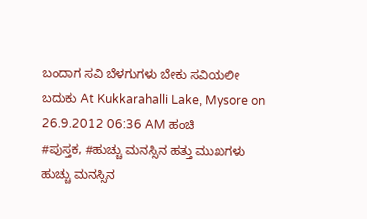ಬಂದಾಗ ಸವಿ ಬೆಳಗುಗಳು ಬೇಕು ಸವಿಯಲೀ ಬದುಕು At Kukkarahalli Lake, Mysore on 26.9.2012 06:36 AM ಹಂಚಿ
#ಪುಸ್ತಕ, #ಹುಚ್ಚು ಮನಸ್ಸಿನ ಹತ್ತು ಮುಖಗಳು ಹುಚ್ಚು ಮನಸ್ಸಿನ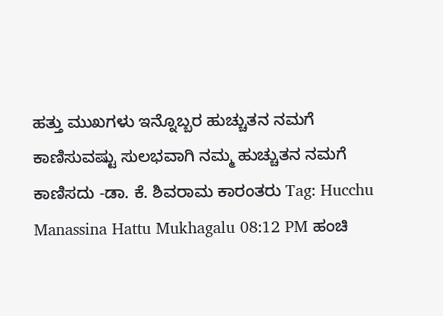ಹತ್ತು ಮುಖಗಳು ಇನ್ನೊಬ್ಬರ ಹುಚ್ಚುತನ ನಮಗೆ ಕಾಣಿಸುವಷ್ಟು ಸುಲಭವಾಗಿ ನಮ್ಮ ಹುಚ್ಚುತನ ನಮಗೆ ಕಾಣಿಸದು -ಡಾ. ಕೆ. ಶಿವರಾಮ ಕಾರಂತರು Tag: Hucchu Manassina Hattu Mukhagalu 08:12 PM ಹಂಚಿ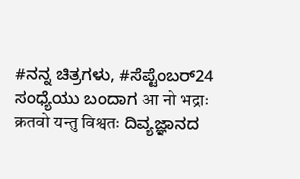#ನನ್ನ ಚಿತ್ರಗಳು, #ಸೆಪ್ಟೆಂಬರ್24 ಸಂಧ್ಯೆಯು ಬಂದಾಗ आ नो भद्राः क्रतवो यन्तु विश्वतः ದಿವ್ಯಜ್ಞಾನದ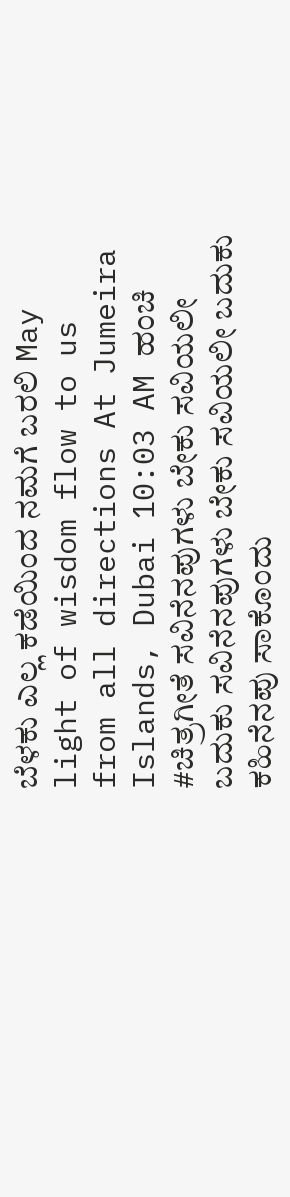ಬೆಳಕು ಎಲ್ಲ ಕಡೆಯಿಂದ ನಮಗೆ ಬರಲಿ May light of wisdom flow to us from all directions At Jumeira Islands, Dubai 10:03 AM ಹಂಚಿ
#ಚಿತ್ರಗೀತೆ ಸವಿನೆನಪುಗಳು ಬೇಕು ಸವಿಯಲೀ ಬದುಕು ಸವಿನೆನಪುಗಳು ಬೇಕು ಸವಿಯಲೀ ಬದುಕು ಕಹಿನೆನಪು ಸಾಕೊಂದು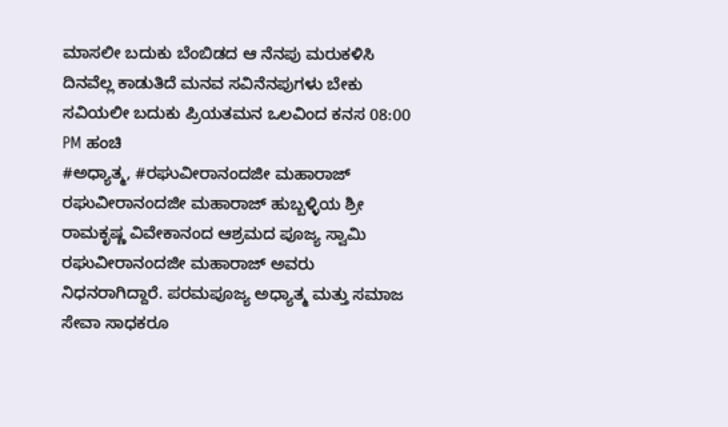ಮಾಸಲೀ ಬದುಕು ಬೆಂಬಿಡದ ಆ ನೆನಪು ಮರುಕಳಿಸಿ ದಿನವೆಲ್ಲ ಕಾಡುತಿದೆ ಮನವ ಸವಿನೆನಪುಗಳು ಬೇಕು ಸವಿಯಲೀ ಬದುಕು ಪ್ರಿಯತಮನ ಒಲವಿಂದ ಕನಸ 08:00 PM ಹಂಚಿ
#ಅಧ್ಯಾತ್ಮ, #ರಘುವೀರಾನಂದಜೀ ಮಹಾರಾಜ್ ರಘುವೀರಾನಂದಜೀ ಮಹಾರಾಜ್ ಹುಬ್ಬಳ್ಳಿಯ ಶ್ರೀ ರಾಮಕೃಷ್ಣ ವಿವೇಕಾನಂದ ಆಶ್ರಮದ ಪೂಜ್ಯ ಸ್ವಾಮಿ ರಘುವೀರಾನಂದಜೀ ಮಹಾರಾಜ್ ಅವರು ನಿಧನರಾಗಿದ್ದಾರೆ. ಪರಮಪೂಜ್ಯ ಅಧ್ಯಾತ್ಮ ಮತ್ತು ಸಮಾಜ ಸೇವಾ ಸಾಧಕರೂ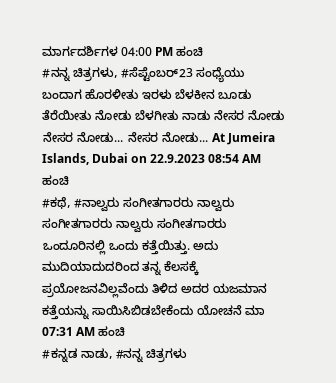ಮಾರ್ಗದರ್ಶಿಗಳ 04:00 PM ಹಂಚಿ
#ನನ್ನ ಚಿತ್ರಗಳು, #ಸೆಪ್ಟೆಂಬರ್23 ಸಂಧ್ಯೆಯು ಬಂದಾಗ ಹೊರಳೀತು ಇರಳು ಬೆಳಕೀನ ಬೂಡು ತೆರೆಯೀತು ನೋಡು ಬೆಳಗೀತು ನಾಡು ನೇಸರ ನೋಡು ನೇಸರ ನೋಡು... ನೇಸರ ನೋಡು... At Jumeira Islands, Dubai on 22.9.2023 08:54 AM ಹಂಚಿ
#ಕಥೆ, #ನಾಲ್ವರು ಸಂಗೀತಗಾರರು ನಾಲ್ವರು ಸಂಗೀತಗಾರರು ನಾಲ್ವರು ಸಂಗೀತಗಾರರು ಒಂದೂರಿನಲ್ಲಿ ಒಂದು ಕತ್ತೆಯಿತ್ತು. ಅದು ಮುದಿಯಾದುದರಿಂದ ತನ್ನ ಕೆಲಸಕ್ಕೆ ಪ್ರಯೋಜನವಿಲ್ಲವೆಂದು ತಿಳಿದ ಅದರ ಯಜಮಾನ ಕತ್ತೆಯನ್ನು ಸಾಯಿಸಿಬಿಡಬೇಕೆಂದು ಯೋಚನೆ ಮಾ 07:31 AM ಹಂಚಿ
#ಕನ್ನಡ ನಾಡು, #ನನ್ನ ಚಿತ್ರಗಳು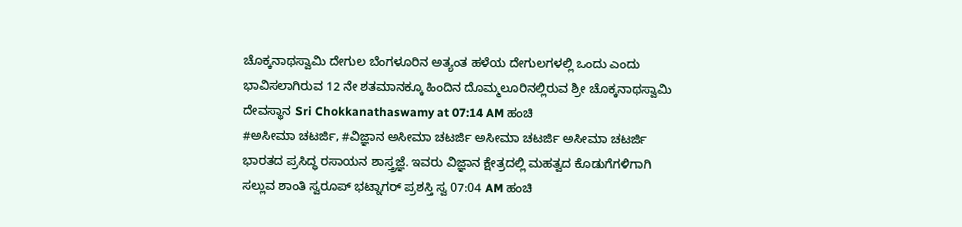ಚೊಕ್ಕನಾಥಸ್ವಾಮಿ ದೇಗುಲ ಬೆಂಗಳೂರಿನ ಅತ್ಯಂತ ಹಳೆಯ ದೇಗುಲಗಳಲ್ಲಿ ಒಂದು ಎಂದು ಭಾವಿಸಲಾಗಿರುವ 12 ನೇ ಶತಮಾನಕ್ಕೂ ಹಿಂದಿನ ದೊಮ್ಮಲೂರಿನಲ್ಲಿರುವ ಶ್ರೀ ಚೊಕ್ಕನಾಥಸ್ವಾಮಿ ದೇವಸ್ಥಾನ Sri Chokkanathaswamy at 07:14 AM ಹಂಚಿ
#ಅಸೀಮಾ ಚಟರ್ಜಿ, #ವಿಜ್ಞಾನ ಅಸೀಮಾ ಚಟರ್ಜಿ ಅಸೀಮಾ ಚಟರ್ಜಿ ಅಸೀಮಾ ಚಟರ್ಜಿ ಭಾರತದ ಪ್ರಸಿದ್ಧ ರಸಾಯನ ಶಾಸ್ತ್ರಜ್ಞೆ. ಇವರು ವಿಜ್ಞಾನ ಕ್ಷೇತ್ರದಲ್ಲಿ ಮಹತ್ವದ ಕೊಡುಗೆಗಳಿಗಾಗಿ ಸಲ್ಲುವ ಶಾಂತಿ ಸ್ವರೂಪ್ ಭಟ್ನಾಗರ್ ಪ್ರಶಸ್ತಿ ಸ್ವ 07:04 AM ಹಂಚಿ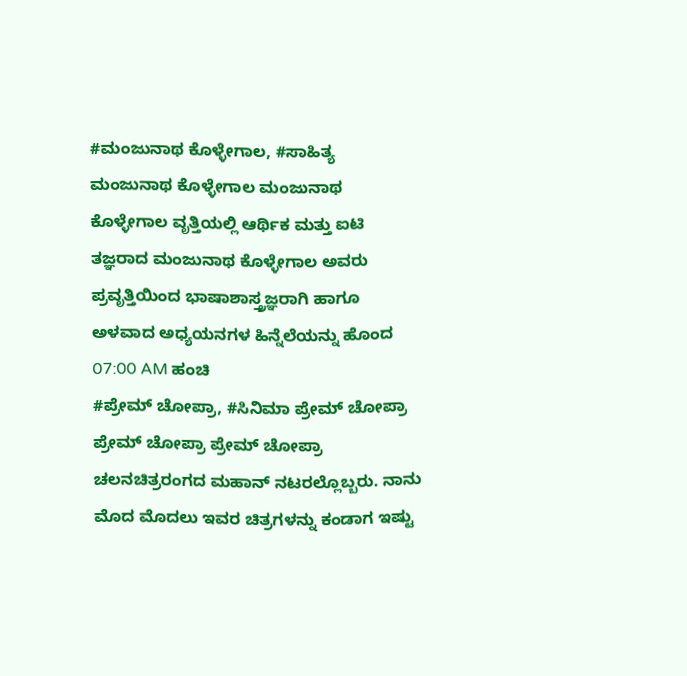#ಮಂಜುನಾಥ ಕೊಳ್ಳೇಗಾಲ, #ಸಾಹಿತ್ಯ ಮಂಜುನಾಥ ಕೊಳ್ಳೇಗಾಲ ಮಂಜುನಾಥ ಕೊಳ್ಳೇಗಾಲ ವೃತ್ತಿಯಲ್ಲಿ ಆರ್ಥಿಕ ಮತ್ತು ಐಟಿ ತಜ್ಞರಾದ ಮಂಜುನಾಥ ಕೊಳ್ಳೇಗಾಲ ಅವರು ಪ್ರವೃತ್ತಿಯಿಂದ ಭಾಷಾಶಾಸ್ತ್ರಜ್ಞರಾಗಿ ಹಾಗೂ ಅಳವಾದ ಅಧ್ಯಯನಗಳ ಹಿನ್ನೆಲೆಯನ್ನು ಹೊಂದ 07:00 AM ಹಂಚಿ
#ಪ್ರೇಮ್ ಚೋಪ್ರಾ, #ಸಿನಿಮಾ ಪ್ರೇಮ್ ಚೋಪ್ರಾ ಪ್ರೇಮ್ ಚೋಪ್ರಾ ಪ್ರೇಮ್ ಚೋಪ್ರಾ ಚಲನಚಿತ್ರರಂಗದ ಮಹಾನ್ ನಟರಲ್ಲೊಬ್ಬರು. ನಾನು ಮೊದ ಮೊದಲು ಇವರ ಚಿತ್ರಗಳನ್ನು ಕಂಡಾಗ ಇಷ್ಟು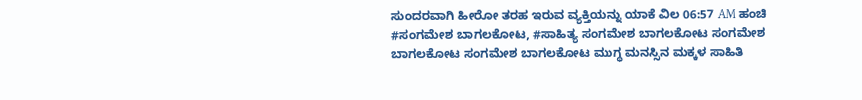ಸುಂದರವಾಗಿ ಹೀರೋ ತರಹ ಇರುವ ವ್ಯಕ್ತಿಯನ್ನು ಯಾಕೆ ವಿಲ 06:57 AM ಹಂಚಿ
#ಸಂಗಮೇಶ ಬಾಗಲಕೋಟ, #ಸಾಹಿತ್ಯ ಸಂಗಮೇಶ ಬಾಗಲಕೋಟ ಸಂಗಮೇಶ ಬಾಗಲಕೋಟ ಸಂಗಮೇಶ ಬಾಗಲಕೋಟ ಮುಗ್ಧ ಮನಸ್ಸಿನ ಮಕ್ಕಳ ಸಾಹಿತಿ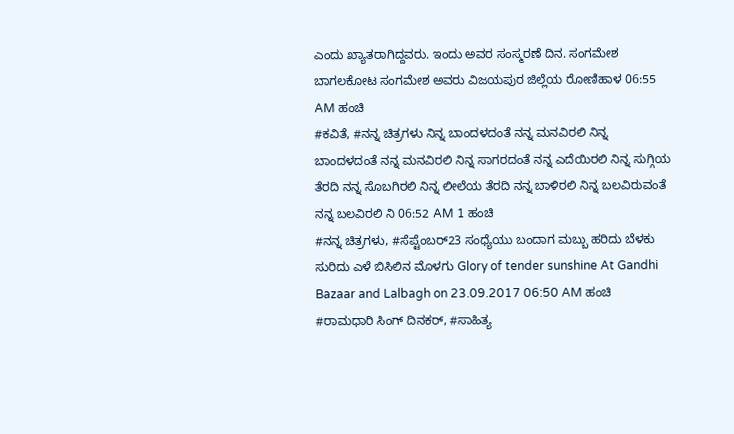ಎಂದು ಖ್ಯಾತರಾಗಿದ್ದವರು. ಇಂದು ಅವರ ಸಂಸ್ಮರಣೆ ದಿನ. ಸಂಗಮೇಶ ಬಾಗಲಕೋಟ ಸಂಗಮೇಶ ಅವರು ವಿಜಯಪುರ ಜಿಲ್ಲೆಯ ರೋಣಿಹಾಳ 06:55 AM ಹಂಚಿ
#ಕವಿತೆ, #ನನ್ನ ಚಿತ್ರಗಳು ನಿನ್ನ ಬಾಂದಳದಂತೆ ನನ್ನ ಮನವಿರಲಿ ನಿನ್ನ ಬಾಂದಳದಂತೆ ನನ್ನ ಮನವಿರಲಿ ನಿನ್ನ ಸಾಗರದಂತೆ ನನ್ನ ಎದೆಯಿರಲಿ ನಿನ್ನ ಸುಗ್ಗಿಯ ತೆರದಿ ನನ್ನ ಸೊಬಗಿರಲಿ ನಿನ್ನ ಲೀಲೆಯ ತೆರದಿ ನನ್ನ ಬಾಳಿರಲಿ ನಿನ್ನ ಬಲವಿರುವಂತೆ ನನ್ನ ಬಲವಿರಲಿ ನಿ 06:52 AM 1 ಹಂಚಿ
#ನನ್ನ ಚಿತ್ರಗಳು, #ಸೆಪ್ಟೆಂಬರ್23 ಸಂಧ್ಯೆಯು ಬಂದಾಗ ಮಬ್ಬು ಹರಿದು ಬೆಳಕು ಸುರಿದು ಎಳೆ ಬಿಸಿಲಿನ ಮೊಳಗು Glory of tender sunshine At Gandhi Bazaar and Lalbagh on 23.09.2017 06:50 AM ಹಂಚಿ
#ರಾಮಧಾರಿ ಸಿಂಗ್ ದಿನಕರ್, #ಸಾಹಿತ್ಯ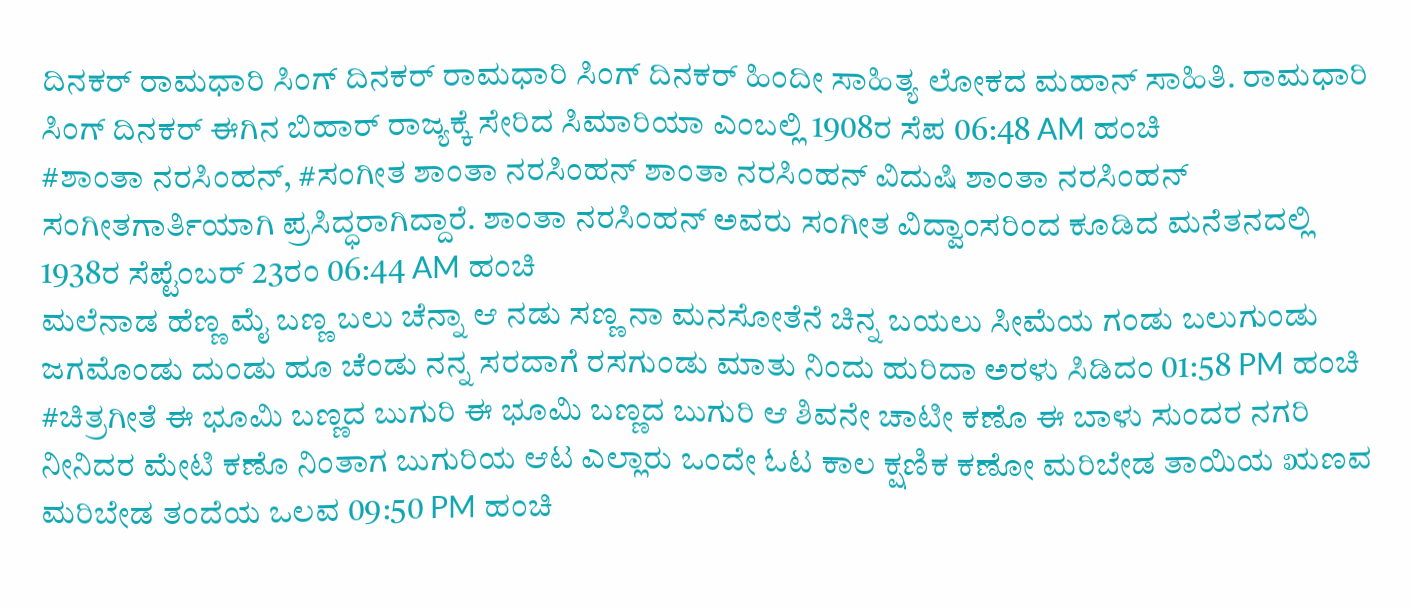ದಿನಕರ್ ರಾಮಧಾರಿ ಸಿಂಗ್ ದಿನಕರ್ ರಾಮಧಾರಿ ಸಿಂಗ್ ದಿನಕರ್ ಹಿಂದೀ ಸಾಹಿತ್ಯ ಲೋಕದ ಮಹಾನ್ ಸಾಹಿತಿ. ರಾಮಧಾರಿ ಸಿಂಗ್ ದಿನಕರ್ ಈಗಿನ ಬಿಹಾರ್ ರಾಜ್ಯಕ್ಕೆ ಸೇರಿದ ಸಿಮಾರಿಯಾ ಎಂಬಲ್ಲಿ 1908ರ ಸೆಪ 06:48 AM ಹಂಚಿ
#ಶಾಂತಾ ನರಸಿಂಹನ್, #ಸಂಗೀತ ಶಾಂತಾ ನರಸಿಂಹನ್ ಶಾಂತಾ ನರಸಿಂಹನ್ ವಿದುಷಿ ಶಾಂತಾ ನರಸಿಂಹನ್ ಸಂಗೀತಗಾರ್ತಿಯಾಗಿ ಪ್ರಸಿದ್ಧರಾಗಿದ್ದಾರೆ. ಶಾಂತಾ ನರಸಿಂಹನ್ ಅವರು ಸಂಗೀತ ವಿದ್ವಾಂಸರಿಂದ ಕೂಡಿದ ಮನೆತನದಲ್ಲಿ 1938ರ ಸೆಪ್ಟೆಂಬರ್ 23ರಂ 06:44 AM ಹಂಚಿ
ಮಲೆನಾಡ ಹೆಣ್ಣ ಮೈ ಬಣ್ಣ ಬಲು ಚೆನ್ನಾ ಆ ನಡು ಸಣ್ಣ ನಾ ಮನಸೋತೆನೆ ಚಿನ್ನ ಬಯಲು ಸೀಮೆಯ ಗಂಡು ಬಲುಗುಂಡು ಜಗಮೊಂಡು ದುಂಡು ಹೂ ಚೆಂಡು ನನ್ನ ಸರದಾಗೆ ರಸಗುಂಡು ಮಾತು ನಿಂದು ಹುರಿದಾ ಅರಳು ಸಿಡಿದಂ 01:58 PM ಹಂಚಿ
#ಚಿತ್ರಗೀತೆ ಈ ಭೂಮಿ ಬಣ್ಣದ ಬುಗುರಿ ಈ ಭೂಮಿ ಬಣ್ಣದ ಬುಗುರಿ ಆ ಶಿವನೇ ಚಾಟೀ ಕಣೊ ಈ ಬಾಳು ಸುಂದರ ನಗರಿ ನೀನಿದರ ಮೇಟಿ ಕಣೊ ನಿಂತಾಗ ಬುಗುರಿಯ ಆಟ ಎಲ್ಲಾರು ಒಂದೇ ಓಟ ಕಾಲ ಕ್ಷಣಿಕ ಕಣೋ ಮರಿಬೇಡ ತಾಯಿಯ ಋಣವ ಮರಿಬೇಡ ತಂದೆಯ ಒಲವ 09:50 PM ಹಂಚಿ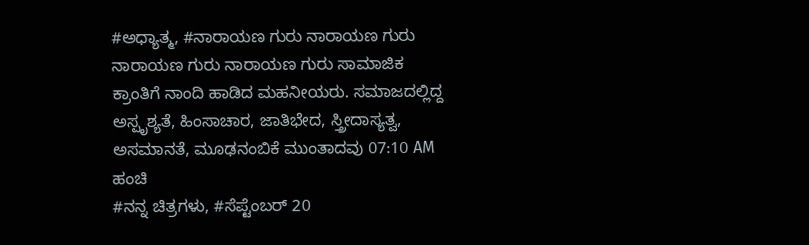#ಅಧ್ಯಾತ್ಮ, #ನಾರಾಯಣ ಗುರು ನಾರಾಯಣ ಗುರು ನಾರಾಯಣ ಗುರು ನಾರಾಯಣ ಗುರು ಸಾಮಾಜಿಕ ಕ್ರಾಂತಿಗೆ ನಾಂದಿ ಹಾಡಿದ ಮಹನೀಯರು. ಸಮಾಜದಲ್ಲಿದ್ದ ಅಸ್ಪೃಶ್ಯತೆ, ಹಿಂಸಾಚಾರ, ಜಾತಿಭೇದ, ಸ್ತ್ರೀದಾಸ್ಯತ್ವ, ಅಸಮಾನತೆ, ಮೂಢನಂಬಿಕೆ ಮುಂತಾದವು 07:10 AM ಹಂಚಿ
#ನನ್ನ ಚಿತ್ರಗಳು, #ಸೆಪ್ಟೆಂಬರ್ 20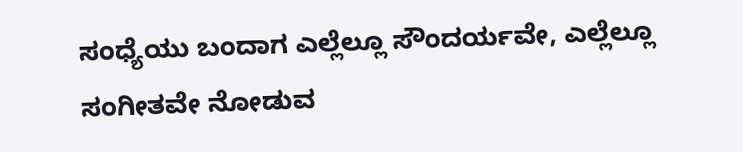ಸಂಧ್ಯೆಯು ಬಂದಾಗ ಎಲ್ಲೆಲ್ಲೂ ಸೌಂದರ್ಯವೇ, ಎಲ್ಲೆಲ್ಲೂ ಸಂಗೀತವೇ ನೋಡುವ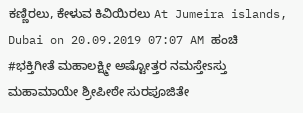ಕಣ್ಣಿರಲು, ಕೇಳುವ ಕಿವಿಯಿರಲು At Jumeira islands, Dubai on 20.09.2019 07:07 AM ಹಂಚಿ
#ಭಕ್ತಿಗೀತೆ ಮಹಾಲಕ್ಷ್ಮೀ ಅಷ್ಟೋತ್ತರ ನಮಸ್ತೇsಸ್ತು ಮಹಾಮಾಯೇ ಶ್ರೀಪೀಠೇ ಸುರಪೂಜಿತೇ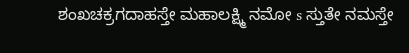ಶಂಖಚಕ್ರಗದಾಹಸ್ತೇ ಮಹಾಲಕ್ಷ್ಮಿ ನಮೋ s ಸ್ತುತೇ ನಮಸ್ತೇ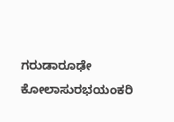ಗರುಡಾರೂಢೇ ಕೋಲಾಸುರಭಯಂಕರಿ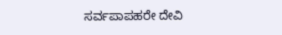ಸರ್ವಪಾಪಹರೇ ದೇವಿ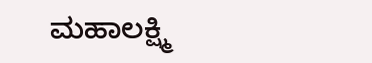ಮಹಾಲಕ್ಷ್ಮಿ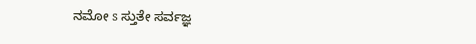ನಮೋ s ಸ್ತುತೇ ಸರ್ವಜ್ಞ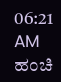06:21 AM ಹಂಚಿ